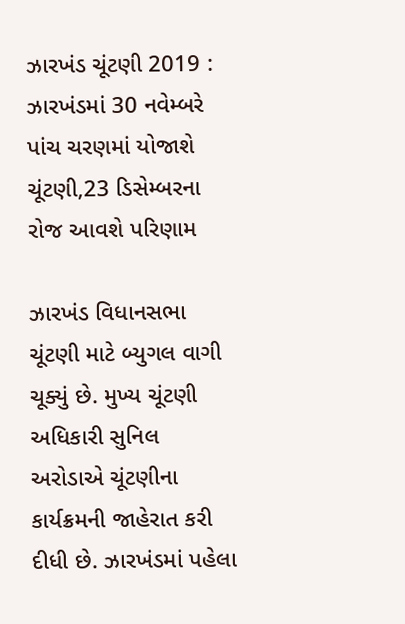ઝારખંડ ચૂંટણી 2019 : ઝારખંડમાં 30 નવેમ્બરે પાંચ ચરણમાં યોજાશે ચૂંટણી,23 ડિસેમ્બરના રોજ આવશે પરિણામ

ઝારખંડ વિધાનસભા ચૂંટણી માટે બ્યુગલ વાગી ચૂક્યું છે. મુખ્ય ચૂંટણી અધિકારી સુનિલ અરોડાએ ચૂંટણીના કાર્યક્રમની જાહેરાત કરી દીધી છે. ઝારખંડમાં પહેલા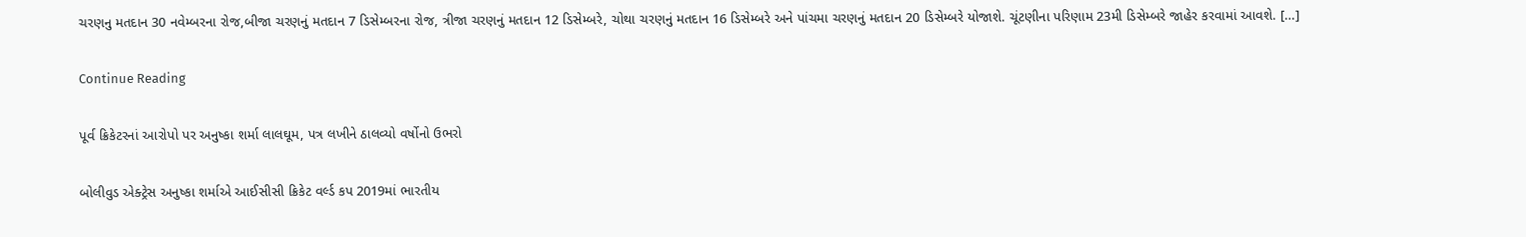ચરણનુ મતદાન 30 નવેમ્બરના રોજ,બીજા ચરણનું મતદાન 7 ડિસેમ્બરના રોજ, ત્રીજા ચરણનું મતદાન 12 ડિસેમ્બરે, ચોથા ચરણનું મતદાન 16 ડિસેમ્બરે અને પાંચમા ચરણનું મતદાન 20 ડિસેમ્બરે યોજાશે. ચૂંટણીના પરિણામ 23મી ડિસેમ્બરે જાહેર કરવામાં આવશે. […]

Continue Reading

પૂર્વ ક્રિકેટરનાં આરોપો પર અનુષ્કા શર્મા લાલઘૂમ, પત્ર લખીને ઠાલવ્યો વર્ષોનો ઉભરો

બોલીવુડ એક્ટ્રેસ અનુષ્કા શર્માએ આઈસીસી ક્રિકેટ વર્લ્ડ કપ 2019માં ભારતીય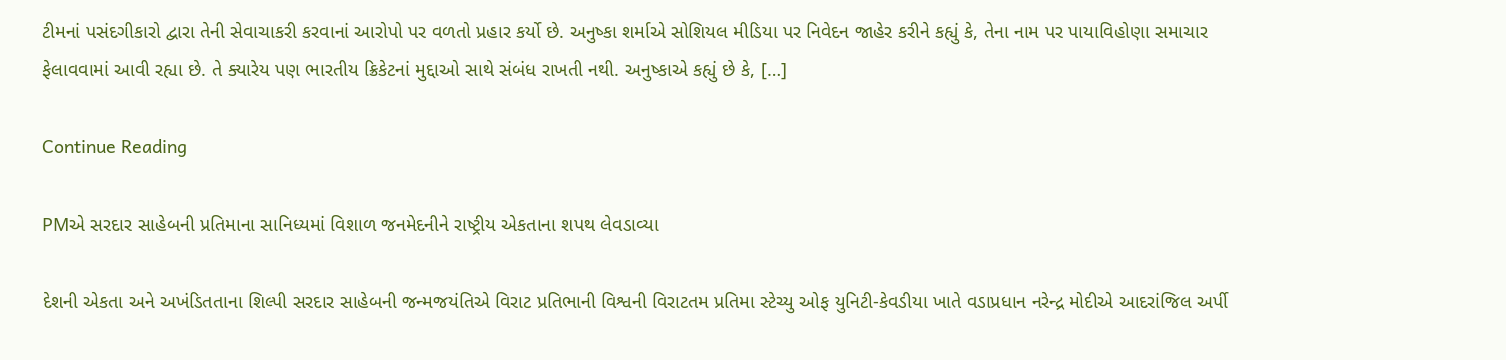ટીમનાં પસંદગીકારો દ્વારા તેની સેવાચાકરી કરવાનાં આરોપો પર વળતો પ્રહાર કર્યો છે. અનુષ્કા શર્માએ સોશિયલ મીડિયા પર નિવેદન જાહેર કરીને કહ્યું કે, તેના નામ પર પાયાવિહોણા સમાચાર ફેલાવવામાં આવી રહ્યા છે. તે ક્યારેય પણ ભારતીય ક્રિકેટનાં મુદ્દાઓ સાથે સંબંધ રાખતી નથી. અનુષ્કાએ કહ્યું છે કે, […]

Continue Reading

PMએ સરદાર સાહેબની પ્રતિમાના સાનિધ્યમાં વિશાળ જનમેદનીને રાષ્ટ્રીય એકતાના શપથ લેવડાવ્યા

દેશની એકતા અને અખંડિતતાના શિલ્પી સરદાર સાહેબની જન્મજયંતિએ વિરાટ પ્રતિભાની વિશ્વની વિરાટતમ પ્રતિમા સ્ટેચ્યુ ઓફ યુનિટી-કેવડીયા ખાતે વડાપ્રધાન નરેન્દ્ર મોદીએ આદરાંજિલ અર્પી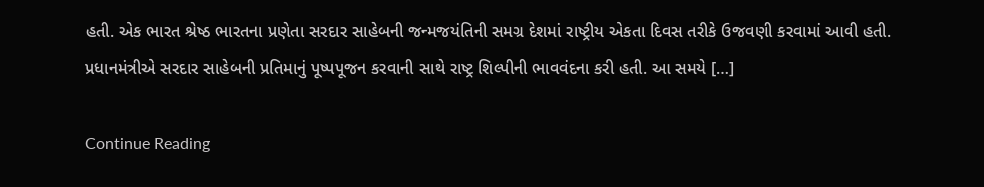હતી. એક ભારત શ્રેષ્ઠ ભારતના પ્રણેતા સરદાર સાહેબની જન્મજયંતિની સમગ્ર દેશમાં રાષ્ટ્રીય એકતા દિવસ તરીકે ઉજવણી કરવામાં આવી હતી. પ્રધાનમંત્રીએ સરદાર સાહેબની પ્રતિમાનું પૂષ્પપૂજન કરવાની સાથે રાષ્ટ્ર શિલ્પીની ભાવવંદના કરી હતી. આ સમયે […]

Continue Reading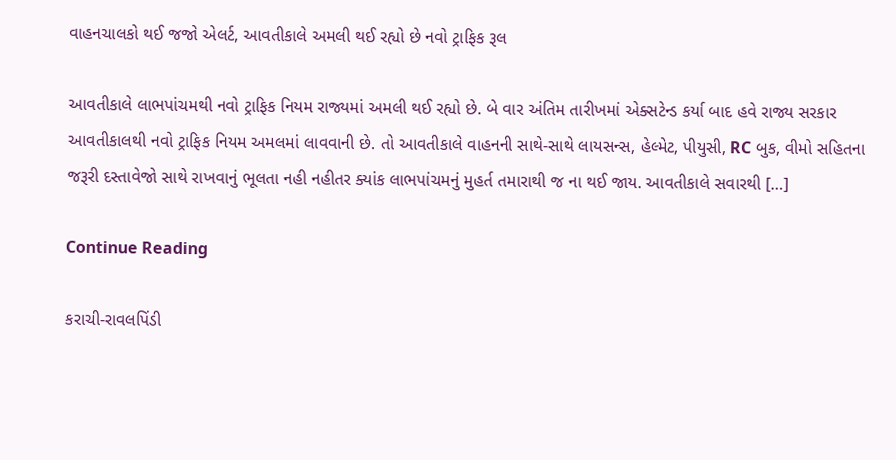વાહનચાલકો થઈ જજો એલર્ટ, આવતીકાલે અમલી થઈ રહ્યો છે નવો ટ્રાફિક રૂલ

આવતીકાલે લાભપાંચમથી નવો ટ્રાફિક નિયમ રાજ્યમાં અમલી થઈ રહ્યો છે. બે વાર અંતિમ તારીખમાં એક્સટેન્ડ કર્યા બાદ હવે રાજ્ય સરકાર આવતીકાલથી નવો ટ્રાફિક નિયમ અમલમાં લાવવાની છે. તો આવતીકાલે વાહનની સાથે-સાથે લાયસન્સ, હેલ્મેટ, પીયુસી, RC બુક, વીમો સહિતના જરૂરી દસ્તાવેજો સાથે રાખવાનું ભૂલતા નહી નહીતર ક્યાંક લાભપાંચમનું મુહર્ત તમારાથી જ ના થઈ જાય. આવતીકાલે સવારથી […]

Continue Reading

કરાચી-રાવલપિંડી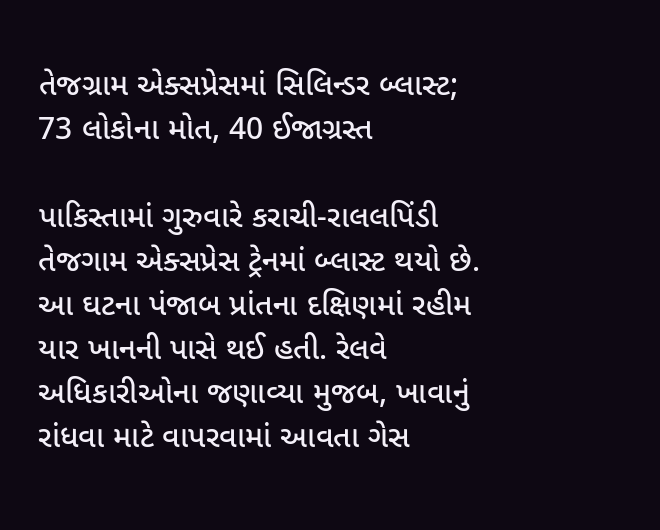તેજગ્રામ એક્સપ્રેસમાં સિલિન્ડર બ્લાસ્ટ; 73 લોકોના મોત, 40 ઈજાગ્રસ્ત

પાકિસ્તામાં ગુરુવારે કરાચી-રાલલપિંડી તેજગામ એક્સપ્રેસ ટ્રેનમાં બ્લાસ્ટ થયો છે. આ ઘટના પંજાબ પ્રાંતના દક્ષિણમાં રહીમ યાર ખાનની પાસે થઈ હતી. રેલવે અધિકારીઓના જણાવ્યા મુજબ, ખાવાનું રાંધવા માટે વાપરવામાં આવતા ગેસ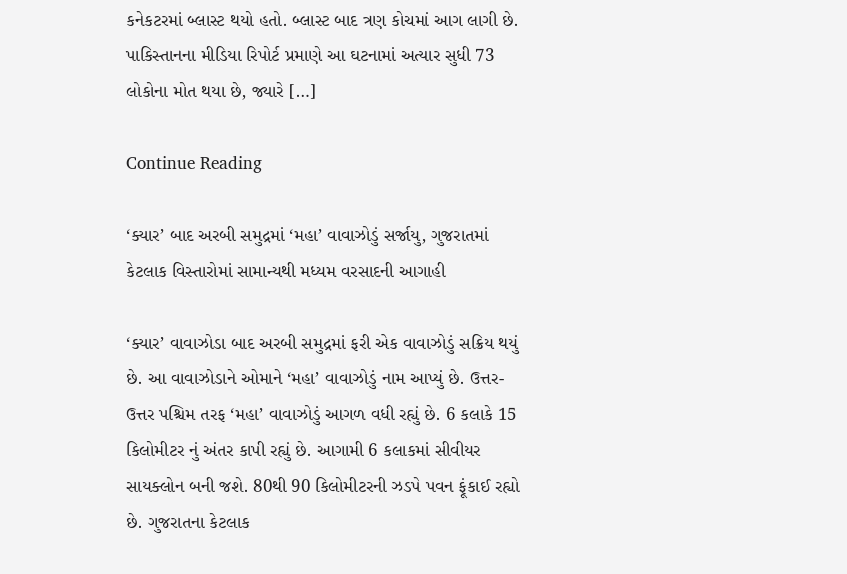કનેકટરમાં બ્લાસ્ટ થયો હતો. બ્લાસ્ટ બાદ ત્રણ કોચમાં આગ લાગી છે. પાકિસ્તાનના મીડિયા રિપોર્ટ પ્રમાણે આ ઘટનામાં અત્યાર સુધી 73 લોકોના મોત થયા છે, જ્યારે […]

Continue Reading

‘ક્યાર’ બાદ અરબી સમુદ્રમાં ‘મહા’ વાવાઝોડું સર્જાયુ, ગુજરાતમાં કેટલાક વિસ્તારોમાં સામાન્યથી મધ્યમ વરસાદની આગાહી

‘ક્યાર’ વાવાઝોડા બાદ અરબી સમુદ્રમાં ફરી એક વાવાઝોડું સક્રિય થયું છે. આ વાવાઝોડાને ઓમાને ‘મહા’ વાવાઝોડું નામ આપ્યું છે. ઉત્તર-ઉત્તર પશ્ચિમ તરફ ‘મહા’ વાવાઝોડું આગળ વધી રહ્યું છે. 6 કલાકે 15 કિલોમીટર નું અંતર કાપી રહ્યું છે. આગામી 6 કલાકમાં સીવીયર સાયક્લોન બની જશે. 80થી 90 કિલોમીટરની ઝડપે પવન ફૂંકાઈ રહ્યો છે. ગુજરાતના કેટલાક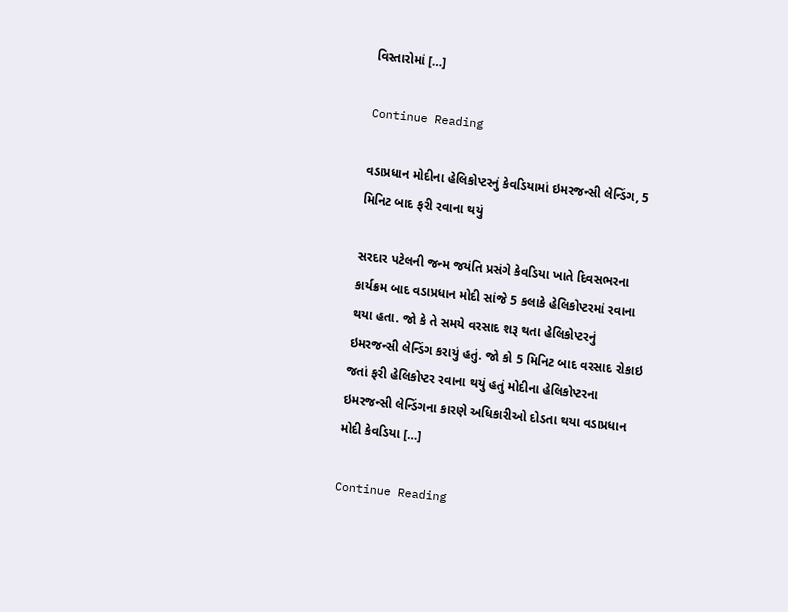વિસ્તારોમાં […]

Continue Reading

વડાપ્રધાન મોદીના હેલિકોપ્ટરનું કેવડિયામાં ઇમરજન્સી લેન્ડિંગ, 5 મિનિટ બાદ ફરી રવાના થયું

સરદાર પટેલની જન્મ જયંતિ પ્રસંગે કેવડિયા ખાતે દિવસભરના કાર્યક્રમ બાદ વડાપ્રધાન મોદી સાંજે 5 કલાકે હેલિકોપ્ટરમાં રવાના થયા હતા. જો કે તે સમયે વરસાદ શરૂ થતા હેલિકોપ્ટરનું ઇમરજન્સી લેન્ડિંગ કરાયું હતું. જો કો 5 મિનિટ બાદ વરસાદ રોકાઇ જતાં ફરી હેલિકોપ્ટર રવાના થયું હતું મોદીના હેલિકોપ્ટરના ઇમરજન્સી લેન્ડિંગના કારણે અધિકારીઓ દોડતા થયા વડાપ્રધાન મોદી કેવડિયા […]

Continue Reading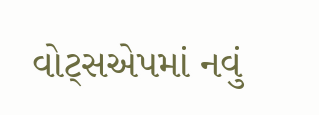વોટ્સએપમાં નવું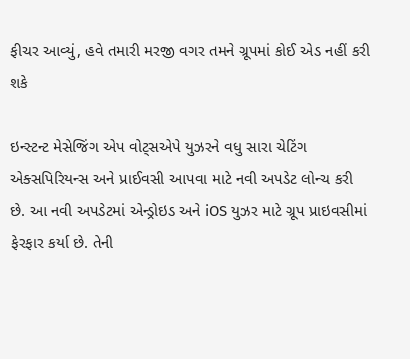ફીચર આવ્યું, હવે તમારી મરજી વગર તમને ગ્રૂપમાં કોઈ એડ નહીં કરી શકે

ઇન્સ્ટન્ટ મેસેજિંગ એપ વોટ્સએપે યુઝરને વધુ સારા ચેટિંગ એક્સપિરિયન્સ અને પ્રાઈવસી આપવા માટે નવી અપડેટ લોન્ચ કરી છે. આ નવી અપડેટમાં એન્ડ્રોઇડ અને iOS યુઝર માટે ગ્રૂપ પ્રાઇવસીમાં ફેરફાર કર્યા છે. તેની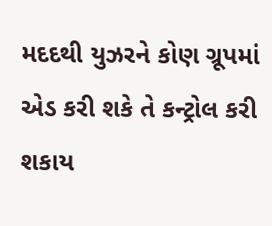મદદથી યુઝરને કોણ ગ્રૂપમાં એડ કરી શકે તે કન્ટ્રોલ કરી શકાય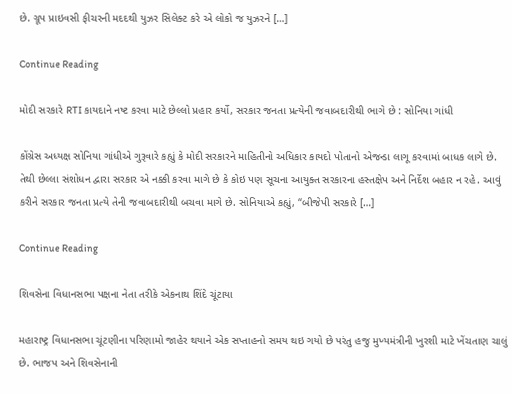છે. ગ્રૂપ પ્રાઇવસી ફીચરની મદદથી યુઝર સિલેક્ટ કરે એ લોકો જ યુઝરને […]

Continue Reading

મોદી સરકારે RTI કાયદાને નષ્ટ કરવા માટે છેલ્લો પ્રહાર કર્યો, સરકાર જનતા પ્રત્યેની જવાબદારીથી ભાગે છે : સોનિયા ગાંધી

કોંગ્રેસ અધ્યક્ષ સોનિયા ગાંધીએ ગુરૂવારે કહ્યું કે મોદી સરકારને માહિતીનો અધિકાર કાયદો પોતાનો એજન્ડા લાગૂ કરવામાં બાધક લાગે છે. તેથી છેલ્લા સંશોધન દ્વારા સરકાર એ નક્કી કરવા માગે છે કે કોઇ પણ સૂચના આયુક્ત સરકારના હસ્તક્ષેપ અને નિર્દેશ બહાર ન રહે. આવું કરીને સરકાર જનતા પ્રત્યે તેની જવાબદારીથી બચવા માગે છે. સોનિયાએ કહ્યું, “બીજેપી સરકારે […]

Continue Reading

શિવસેના વિધાનસભા પક્ષના નેતા તરીકે એકનાથ શિંદે ચૂંટાયા

મહારાષ્ટ્ર વિધાનસભા ચૂંટણીના પરિણામો જાહેર થયાને એક સપ્તાહનો સમય થઇ ગયો છે પરંતુ હજુ મુખ્યમંત્રીની ખુરશી માટે ખેંચતાણ ચાલું છે. ભાજપ અને શિવસેનાની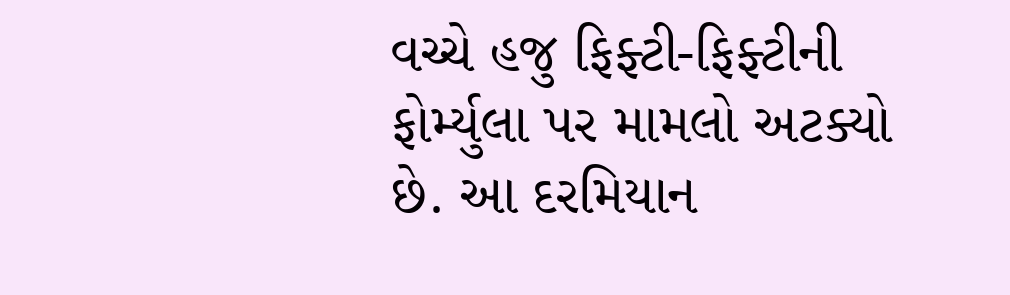વચ્ચે હજુ ફિફ્ટી-ફિફ્ટીની ફોર્મ્યુલા પર મામલો અટક્યો છે. આ દરમિયાન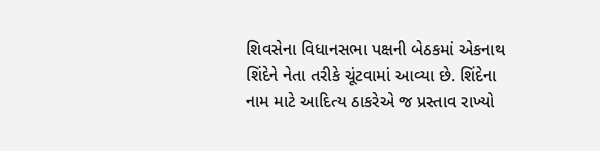શિવસેના વિધાનસભા પક્ષની બેઠકમાં એકનાથ શિંદેને નેતા તરીકે ચૂંટવામાં આવ્યા છે. શિંદેના નામ માટે આદિત્ય ઠાકરેએ જ પ્રસ્તાવ રાખ્યો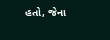હતો, જેના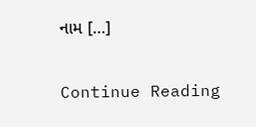નામ […]

Continue Reading